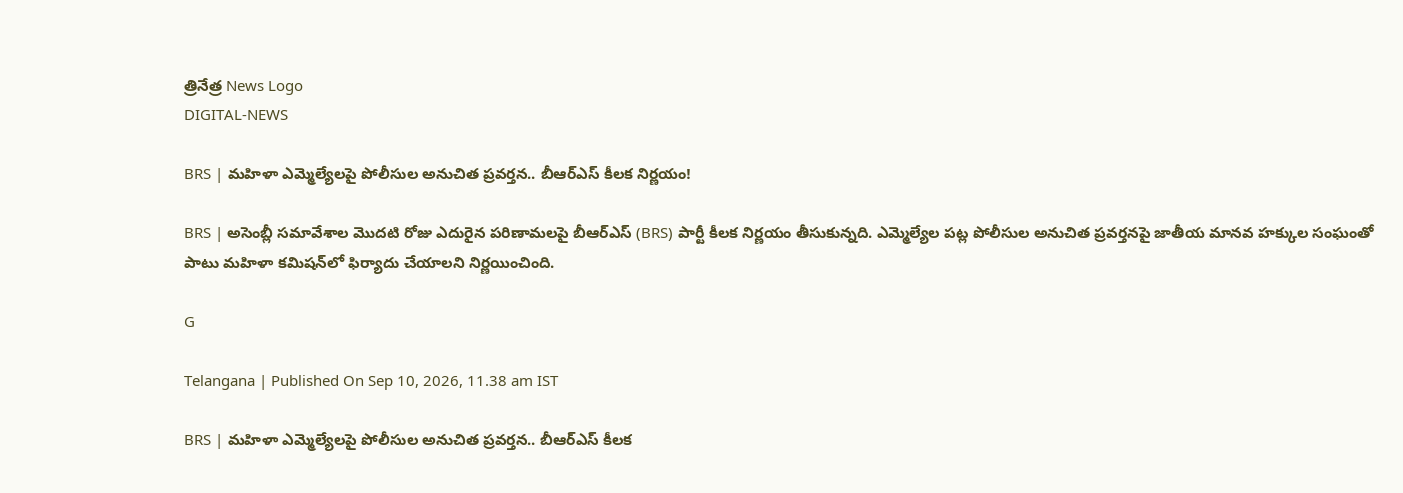త్రినేత్ర News Logo
DIGITAL-NEWS

BRS | మ‌హిళా ఎమ్మెల్యేల‌పై పోలీసుల అనుచిత ప్ర‌వ‌ర్త‌న‌.. బీఆర్ఎస్ కీల‌క నిర్ణ‌యం!

BRS | అసెంబ్లీ స‌మావేశాల మొద‌టి రోజు ఎదురైన ప‌రిణామ‌ల‌పై బీఆర్ఎస్ (BRS) పార్టీ కీల‌క నిర్ణ‌యం తీసుకున్న‌ది. ఎమ్మెల్యేల ప‌ట్ల పోలీసుల అనుచిత ప్ర‌వ‌ర్త‌న‌పై జాతీయ మానవ హక్కుల సంఘంతో పాటు మహిళా కమిషన్‌లో ఫిర్యాదు చేయాల‌ని నిర్ణ‌యించింది.

G

Telangana | Published On Sep 10, 2026, 11.38 am IST

BRS | మ‌హిళా ఎమ్మెల్యేల‌పై పోలీసుల అనుచిత ప్ర‌వ‌ర్త‌న‌.. బీఆర్ఎస్ కీల‌క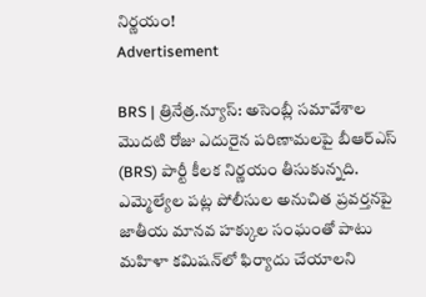నిర్ణ‌యం!
Advertisement

BRS | త్రినేత్ర‌.న్యూస్‌: అసెంబ్లీ స‌మావేశాల మొద‌టి రోజు ఎదురైన ప‌రిణామ‌ల‌పై బీఆర్ఎస్ (BRS) పార్టీ కీల‌క నిర్ణ‌యం తీసుకున్న‌ది. ఎమ్మెల్యేల ప‌ట్ల పోలీసుల అనుచిత ప్ర‌వ‌ర్త‌న‌పై జాతీయ మానవ హక్కుల సంఘంతో పాటు మహిళా కమిషన్‌లో ఫిర్యాదు చేయాల‌ని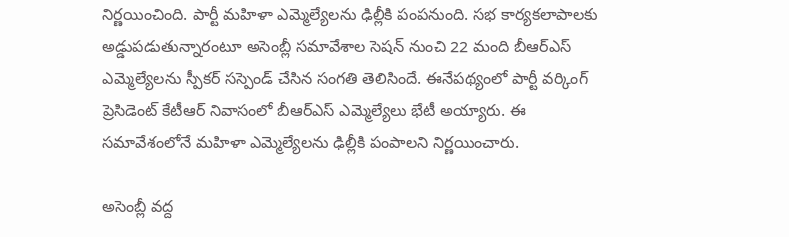నిర్ణ‌యించింది. పార్టీ మహిళా ఎమ్మెల్యేలను ఢిల్లీకి పంపనుంది. సభ కార్యకలాపాలకు అడ్డుపడుతున్నారంటూ అసెంబ్లీ సమావేశాల సెషన్‌ నుంచి 22 మంది బీఆర్‌ఎస్‌ ఎమ్మెల్యేలను స్పీకర్‌ సస్పెండ్‌ చేసిన సంగతి తెలిసిందే. ఈనేప‌థ్యంలో పార్టీ వర్కింగ్‌ ప్రెసిడెంట్‌ కేటీఆర్‌ నివాసంలో బీఆర్ఎస్ ఎమ్మెల్యేలు భేటీ అయ్యారు. ఈ సమావేశంలోనే మహిళా ఎమ్మెల్యేలను ఢిల్లీకి పంపాలని నిర్ణయించారు.

అసెంబ్లీ వద్ద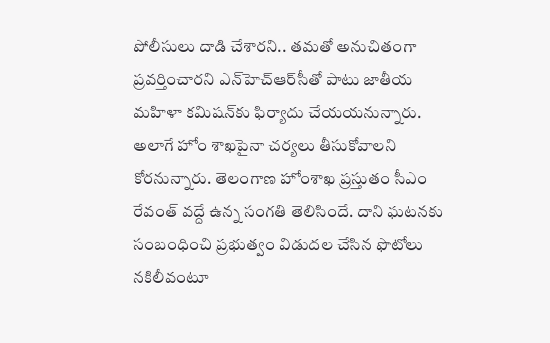పోలీసులు దాడి చేశారని.. తమతో అనుచితంగా ప్రవర్తించారని ఎన్‌హెచ్‌ఆర్‌సీతో పాటు జాతీయ మహిళా కమిషన్‌కు ఫిర్యాదు చేయయనున్నారు. అలాగే హోం శాఖపైనా చర్యలు తీసుకోవాలని కోరనున్నారు. తెలంగాణ హోంశాఖ ప్రస్తుతం సీఎం రేవంత్‌ వద్దే ఉన్న సంగతి తెలిసిందే. దాని ఘ‌ట‌న‌కు సంబంధించి ప్రభుత్వం విడుద‌ల‌ చేసిన ఫొటోలు నకిలీవంటూ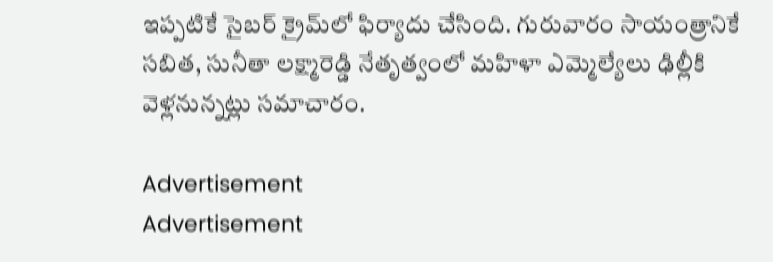ఇప్పటికే సైబర్‌ క్రైమ్‌లో ఫిర్యాదు చేసింది. గురువారం సాయంత్రానికే సబిత, సునీతా లక్ష్మారెడ్డి నేతృత్వంలో మహిళా ఎమ్మెల్యేలు ఢిల్లీకి వెళ్లనున్నట్లు స‌మాచారం.

Advertisement
Advertisement